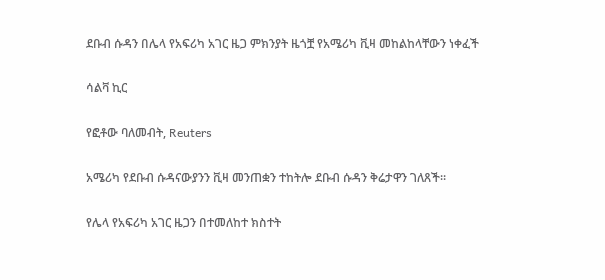ደቡብ ሱዳን በሌላ የአፍሪካ አገር ዜጋ ምክንያት ዜጎቿ የአሜሪካ ቪዛ መከልከላቸውን ነቀፈች

ሳልቫ ኪር

የፎቶው ባለመብት, Reuters

አሜሪካ የደቡብ ሱዳናውያንን ቪዛ መንጠቋን ተከትሎ ደቡብ ሱዳን ቅሬታዋን ገለጸች።

የሌላ የአፍሪካ አገር ዜጋን በተመለከተ ክስተት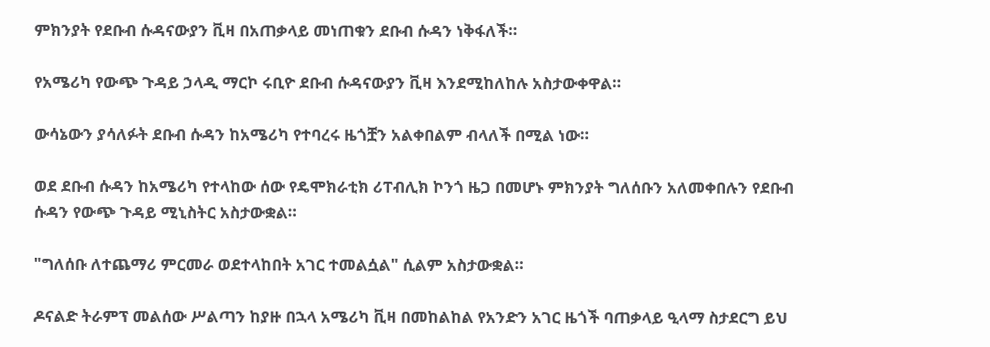ምክንያት የደቡብ ሱዳናውያን ቪዛ በአጠቃላይ መነጠቁን ደቡብ ሱዳን ነቅፋለች።

የአሜሪካ የውጭ ጉዳይ ኃላዲ ማርኮ ሩቢዮ ደቡብ ሱዳናውያን ቪዛ እንደሚከለከሉ አስታውቀዋል።

ውሳኔውን ያሳለፉት ደቡብ ሱዳን ከአሜሪካ የተባረሩ ዜጎቿን አልቀበልም ብላለች በሚል ነው።

ወደ ደቡብ ሱዳን ከአሜሪካ የተላከው ሰው የዴሞክራቲክ ሪፐብሊክ ኮንጎ ዜጋ በመሆኑ ምክንያት ግለሰቡን አለመቀበሉን የደቡብ ሱዳን የውጭ ጉዳይ ሚኒስትር አስታውቋል።

"ግለሰቡ ለተጨማሪ ምርመራ ወደተላከበት አገር ተመልሷል" ሲልም አስታውቋል።

ዶናልድ ትራምፕ መልሰው ሥልጣን ከያዙ በኋላ አሜሪካ ቪዛ በመከልከል የአንድን አገር ዜጎች ባጠቃላይ ዒላማ ስታደርግ ይህ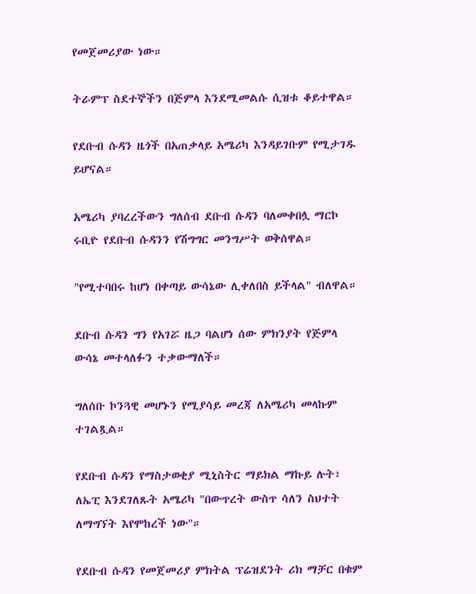የመጀመሪያው ነው።

ትራምፕ ስደተኞችን በጅምላ እንደሚመልሱ ሲዝቱ ቆይተዋል።

የደቡብ ሱዳን ዜጎች በአጠቃላይ አሜሪካ እንዳይገቡም የሚታገዱ ይሆናል።

አሜሪካ ያባረረችውን ግለሰብ ደቡብ ሱዳን ባለመቀበሏ ማርኮ ሩቢዮ የደቡብ ሱዳንን የሽግግር መንግሥት ወቅሰዋል።

"የሚተባበሩ ከሆነ በቀጣይ ውሳኔው ሊቀለበስ ይችላል" ብለዋል።

ደቡብ ሱዳን ግን የአገሯ ዜጋ ባልሆነ ሰው ምክንያት የጅምላ ውሳኔ መተላለፉን ተቃውማለች።

ግለሰቡ ኮንጓዊ መሆኑን የሚያሳይ መረጃ ለአሜሪካ መላኩም ተገልጿል።

የደቡብ ሱዳን የማስታወቂያ ሚኒስትር ማይክል ማኩይ ሉት፣ ለኤፒ እንደገለጹት አሜሪካ "በውጥረት ውስጥ ሳለን ስህተት ለማግኘት እየሞከረች ነው"።

የደቡብ ሱዳን የመጀመሪያ ምክትል ፕሬዝደንት ሪክ ማቻር በቁም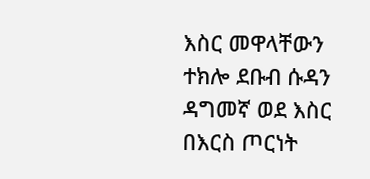እስር መዋላቸውን ተክሎ ደቡብ ሱዳን ዳግመኛ ወደ እስር በእርስ ጦርነት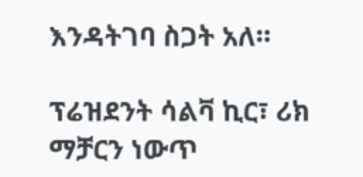እንዳትገባ ስጋት አለ።

ፕሬዝደንት ሳልቫ ኪር፣ ሪክ ማቻርን ነውጥ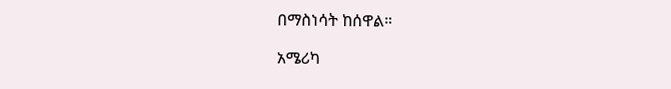በማስነሳት ከሰዋል።

አሜሪካ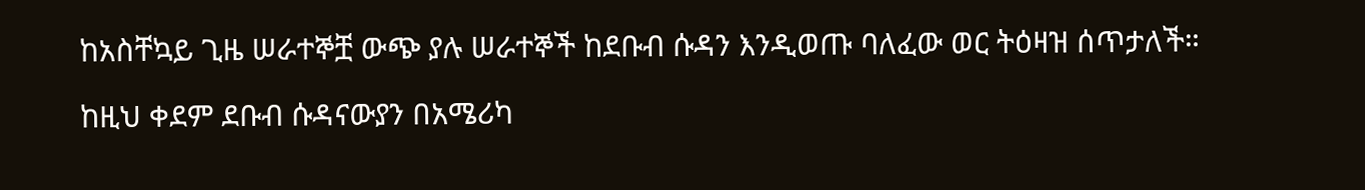ከአስቸኳይ ጊዜ ሠራተኞቿ ውጭ ያሉ ሠራተኞች ከደቡብ ሱዳን እንዲወጡ ባለፈው ወር ትዕዛዝ ሰጥታለች።

ከዚህ ቀደም ደቡብ ሱዳናውያን በአሜሪካ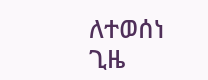ለተወሰነ ጊዜ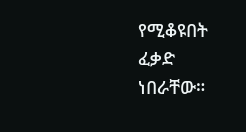የሚቆዩበት ፈቃድ ነበራቸው።